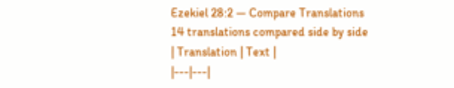Ezekiel 28:2 — Compare Translations
14 translations compared side by side
| Translation | Text |
|---|---|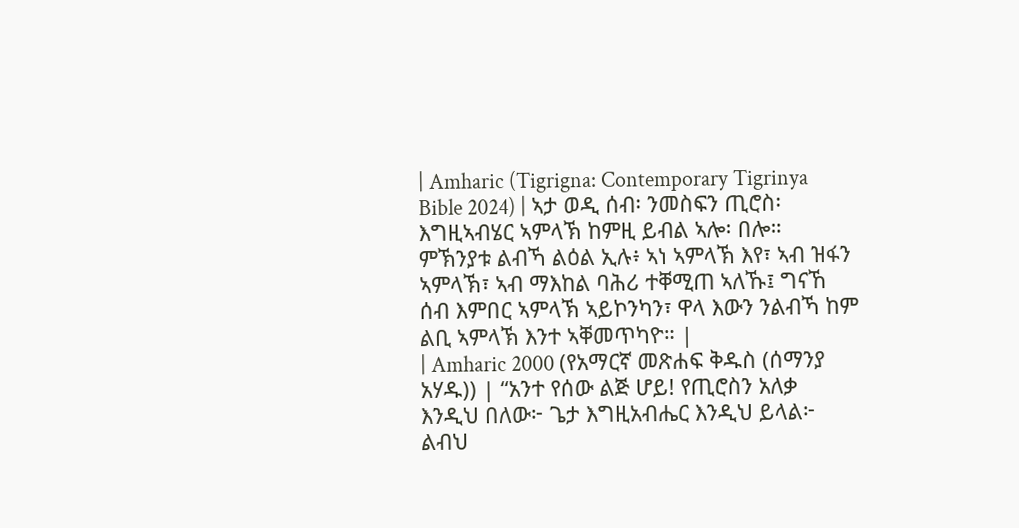| Amharic (Tigrigna: Contemporary Tigrinya Bible 2024) | ኣታ ወዲ ሰብ፡ ንመስፍን ጢሮስ፡ እግዚኣብሄር ኣምላኽ ከምዚ ይብል ኣሎ፡ በሎ። ምኽንያቱ ልብኻ ልዕል ኢሉ፥ ኣነ ኣምላኽ እየ፣ ኣብ ዝፋን ኣምላኽ፣ ኣብ ማእከል ባሕሪ ተቐሚጠ ኣለኹ፤ ግናኸ ሰብ እምበር ኣምላኽ ኣይኮንካን፣ ዋላ እውን ንልብኻ ከም ልቢ ኣምላኽ እንተ ኣቐመጥካዮ። |
| Amharic 2000 (የአማርኛ መጽሐፍ ቅዱስ (ሰማንያ አሃዱ)) | “አንተ የሰው ልጅ ሆይ! የጢሮስን አለቃ እንዲህ በለው፦ ጌታ እግዚአብሔር እንዲህ ይላል፦ ልብህ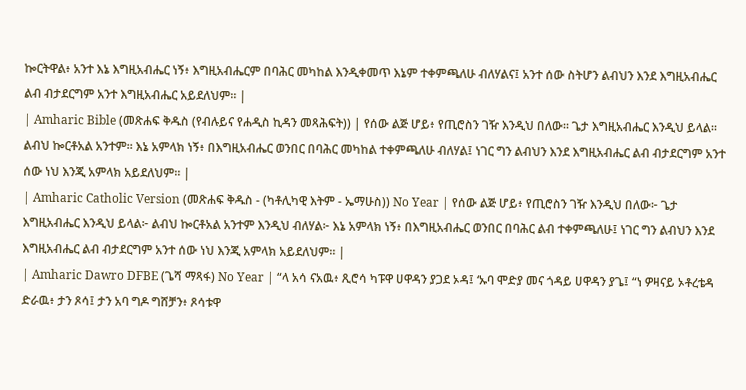ኰርትዋል፥ አንተ እኔ እግዚአብሔር ነኝ፥ እግዚአብሔርም በባሕር መካከል እንዲቀመጥ እኔም ተቀምጫለሁ ብለሃልና፤ አንተ ሰው ስትሆን ልብህን እንደ እግዚአብሔር ልብ ብታደርግም አንተ እግዚአብሔር አይደለህም። |
| Amharic Bible (መጽሐፍ ቅዱስ (የብሉይና የሐዲስ ኪዳን መጻሕፍት)) | የሰው ልጅ ሆይ፥ የጢሮስን ገዥ እንዲህ በለው። ጌታ እግዚአብሔር እንዲህ ይላል። ልብህ ኰርቶአል አንተም። እኔ አምላክ ነኝ፥ በእግዚአብሔር ወንበር በባሕር መካከል ተቀምጫለሁ ብለሃል፤ ነገር ግን ልብህን እንደ እግዚአብሔር ልብ ብታደርግም አንተ ሰው ነህ እንጂ አምላክ አይደለህም። |
| Amharic Catholic Version (መጽሐፍ ቅዱስ - (ካቶሊካዊ እትም - ኤማሁስ)) No Year | የሰው ልጅ ሆይ፥ የጢሮስን ገዥ እንዲህ በለው፦ ጌታ እግዚአብሔር እንዲህ ይላል፦ ልብህ ኰርቶአል አንተም እንዲህ ብለሃል፦ እኔ አምላክ ነኝ፥ በእግዚአብሔር ወንበር በባሕር ልብ ተቀምጫለሁ፤ ነገር ግን ልብህን እንደ እግዚአብሔር ልብ ብታደርግም አንተ ሰው ነህ እንጂ አምላክ አይደለህም። |
| Amharic Dawro DFBE (ጌሻ ማጻፋ) No Year | “ላ አሳ ናአዉ፥ ጺሮሳ ካፑዋ ሀዋዳን ያጋደ ኦዳ፤ ‘ኡባ ሞድያ መና ጎዳይ ሀዋዳን ያጌ፤ “ነ ዎዛናይ ኦቶረቴዳ ድራዉ፥ ታን ጾሳ፤ ታን አባ ግዶ ግሸቻን፥ ጾሳቱዋ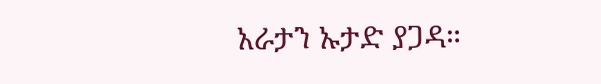አራታን ኡታድ ያጋዳ።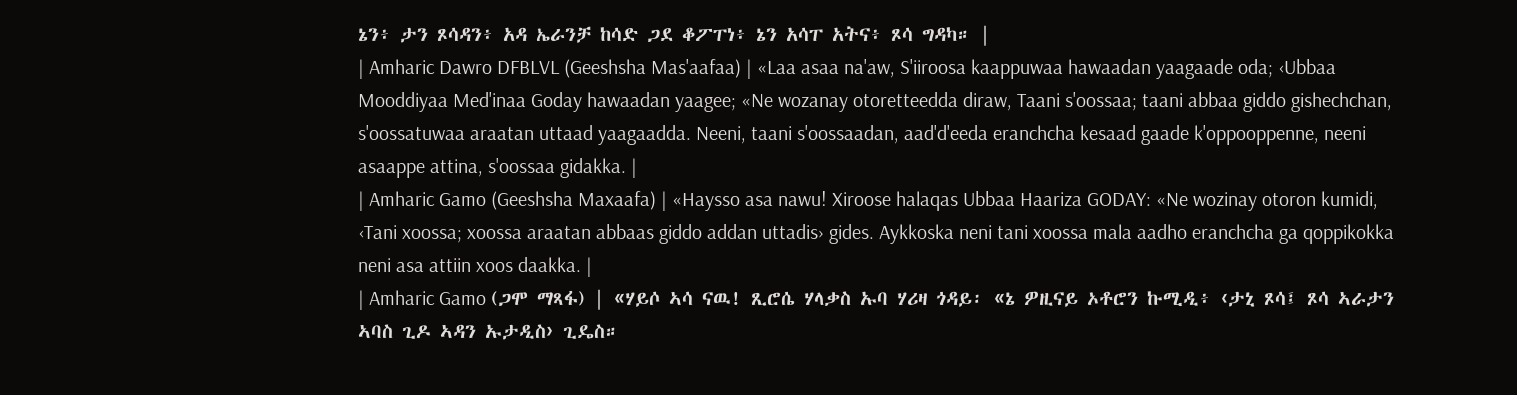ኔን፥ ታን ጾሳዳን፥ አዳ ኤራንቻ ከሳድ ጋደ ቆፖፐነ፥ ኔን አሳፐ አትና፥ ጾሳ ግዳካ። |
| Amharic Dawro DFBLVL (Geeshsha Mas'aafaa) | «Laa asaa na'aw, S'iiroosa kaappuwaa hawaadan yaagaade oda; ‹Ubbaa Mooddiyaa Med'inaa Goday hawaadan yaagee; «Ne wozanay otoretteedda diraw, Taani s'oossaa; taani abbaa giddo gishechchan, s'oossatuwaa araatan uttaad yaagaadda. Neeni, taani s'oossaadan, aad'd'eeda eranchcha kesaad gaade k'oppooppenne, neeni asaappe attina, s'oossaa gidakka. |
| Amharic Gamo (Geeshsha Maxaafa) | «Haysso asa nawu! Xiroose halaqas Ubbaa Haariza GODAY: «Ne wozinay otoron kumidi, ‹Tani xoossa; xoossa araatan abbaas giddo addan uttadis› gides. Aykkoska neni tani xoossa mala aadho eranchcha ga qoppikokka neni asa attiin xoos daakka. |
| Amharic Gamo (ጋሞ ማጻፋ) | «ሃይሶ ኣሳ ናዉ! ጺሮሴ ሃላቃስ ኡባ ሃሪዛ ጎዳይ፡ «ኔ ዎዚናይ ኦቶሮን ኩሚዲ፥ ‹ታኒ ጾሳ፤ ጾሳ ኣራታን ኣባስ ጊዶ ኣዳን ኡታዲስ› ጊዴስ።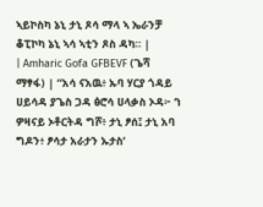ኣይኮስካ ኔኒ ታኒ ጾሳ ማላ ኣ ኤራንቻ ቆፒኮካ ኔኒ ኣሳ ኣቲን ጾስ ዳካ። |
| Amharic Gofa GFBEVF (ጌሻ ማፃፋ) | “አሳ ናአዉ፥ ኡባ ሃርያ ጎዳይ ሀይሳዳ ያጌስ ጋዳ ፅሮሳ ሀላቃስ ኦዳ፦ ‘ነ ዎዛናይ ኦቶርትዳ ግሾ፥ ታኒ ፆሰ፤ ታኒ አባ ግዶን፥ ፆሳታ አራታን ኡታስ’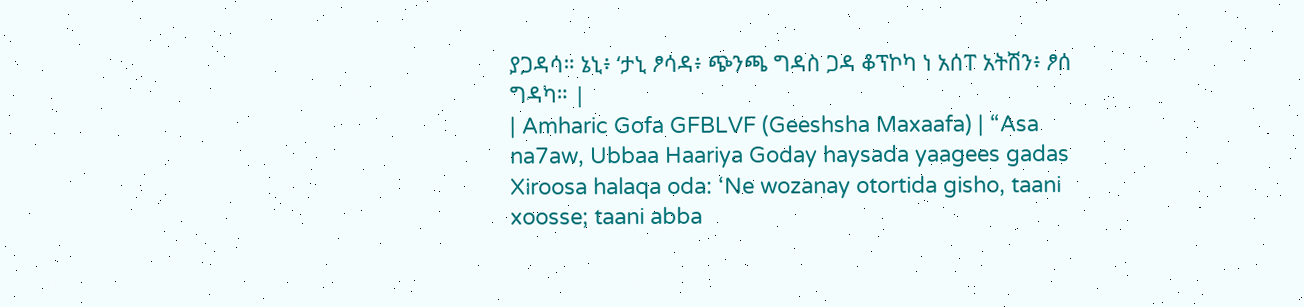ያጋዳሳ። ኔኒ፥ ‘ታኒ ፆሳዳ፥ ጭንጫ ግዳስ ጋዳ ቆፕኮካ ነ አሰፐ አትሽን፥ ፆሰ ግዳካ። |
| Amharic Gofa GFBLVF (Geeshsha Maxaafa) | “Asa na7aw, Ubbaa Haariya Goday haysada yaagees gadas Xiroosa halaqa oda: ‘Ne wozanay otortida gisho, taani xoosse; taani abba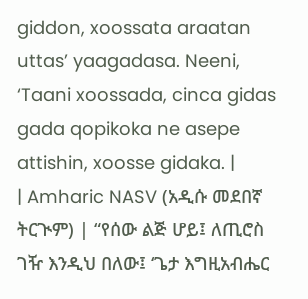giddon, xoossata araatan uttas’ yaagadasa. Neeni, ‘Taani xoossada, cinca gidas gada qopikoka ne asepe attishin, xoosse gidaka. |
| Amharic NASV (አዲሱ መደበኛ ትርጒም) | “የሰው ልጅ ሆይ፤ ለጢሮስ ገዥ እንዲህ በለው፤ ‘ጌታ እግዚአብሔር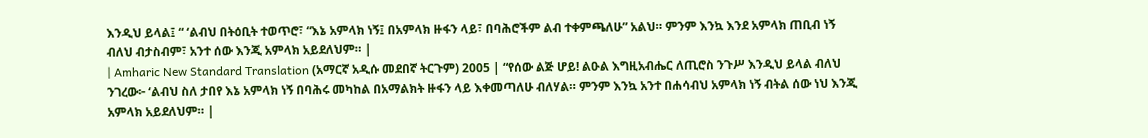እንዲህ ይላል፤ “ ‘ልብህ በትዕቢት ተወጥሮ፣ “እኔ አምላክ ነኝ፤ በአምላክ ዙፋን ላይ፣ በባሕሮችም ልብ ተቀምጫለሁ” አልህ። ምንም እንኳ እንደ አምላክ ጠቢብ ነኝ ብለህ ብታስብም፣ አንተ ሰው እንጂ አምላክ አይደለህም። |
| Amharic New Standard Translation (አማርኛ አዲሱ መደበኛ ትርጉም) 2005 | “የሰው ልጅ ሆይ! ልዑል እግዚአብሔር ለጢሮስ ንጉሥ እንዲህ ይላል ብለህ ንገረው፦ ‘ልብህ ስለ ታበየ እኔ አምላክ ነኝ በባሕሩ መካከል በአማልክት ዙፋን ላይ እቀመጣለሁ ብለሃል። ምንም እንኳ አንተ በሐሳብህ አምላክ ነኝ ብትል ሰው ነህ እንጂ አምላክ አይደለህም። |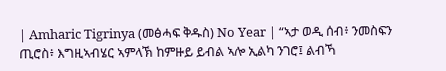| Amharic Tigrinya (መፅሓፍ ቅዱስ) No Year | “ኣታ ወዲ ሰብ፥ ንመስፍን ጢሮስ፥ እግዚኣብሄር ኣምላኽ ከምዙይ ይብል ኣሎ ኢልካ ንገሮ፤ ልብኻ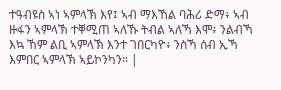ተዓብዩስ ኣነ ኣምላኽ እየ፤ ኣብ ማእኸል ባሕሪ ድማ፥ ኣብ ዙፋን ኣምላኽ ተቐሚጠ ኣለኹ ትብል ኣለኻ እሞ፥ ንልብኻ እኳ ኸም ልቢ ኣምላኽ እንተ ገበርካዮ፥ ንስኻ ሰብ ኢኻ እምበር ኣምላኽ ኣይኮንካን። |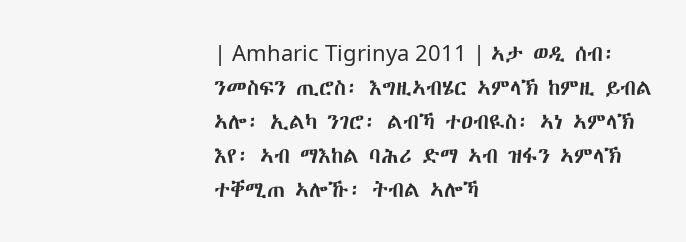| Amharic Tigrinya 2011 | ኣታ ወዲ ሰብ፡ ንመስፍን ጢሮስ፡ እግዚኣብሄር ኣምላኽ ከምዚ ይብል ኣሎ፡ ኢልካ ንገሮ፡ ልብኻ ተዐብዪስ፡ ኣነ ኣምላኽ እየ፡ ኣብ ማእከል ባሕሪ ድማ ኣብ ዝፋን ኣምላኽ ተቐሚጠ ኣሎኹ፡ ትብል ኣሎኻ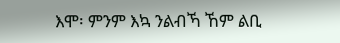እሞ፡ ምንም እኳ ንልብኻ ኸም ልቢ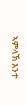ኣምላኽ እንተ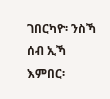ገበርካዮ፡ ንስኻ ሰብ ኢኻ እምበር፡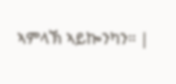ኣምላኽ ኣይኰንካን። |